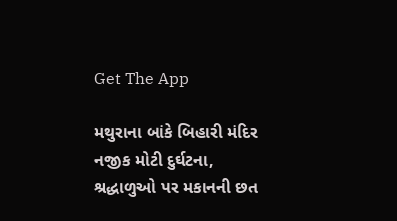Get The App

મથુરાના બાંકે બિહારી મંદિર નજીક મોટી દુર્ઘટના, શ્રદ્ધાળુઓ પર મકાનની છત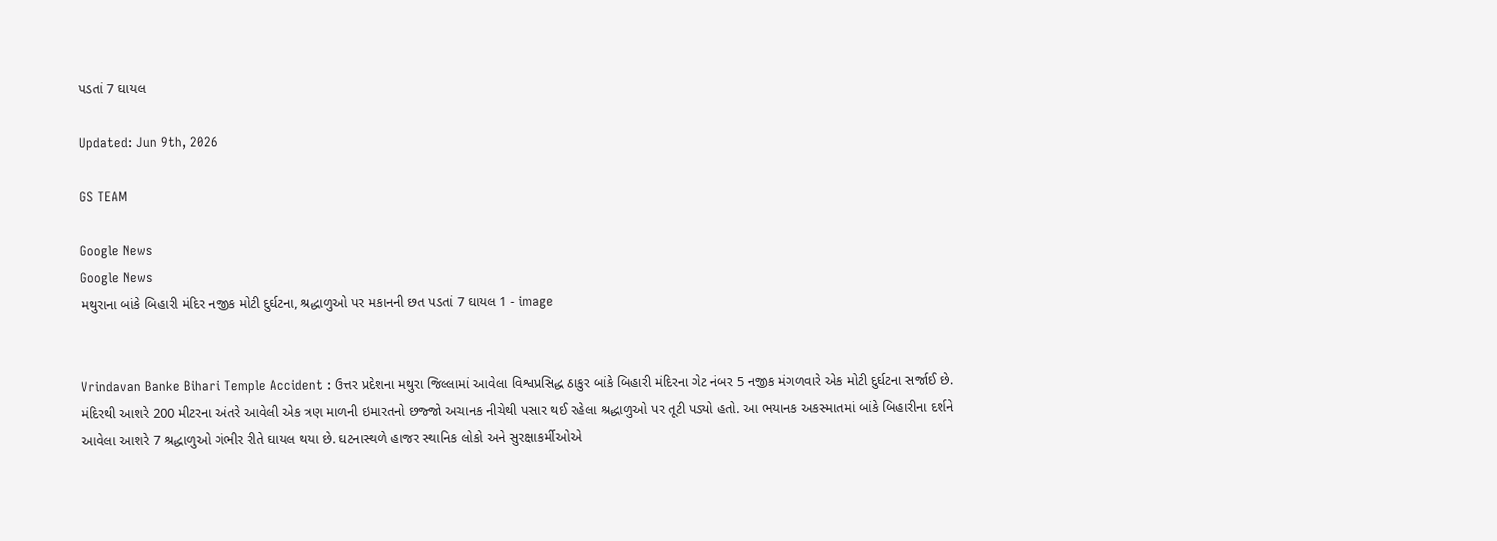પડતાં 7 ઘાયલ

Updated: Jun 9th, 2026

GS TEAM

Google News
Google News
મથુરાના બાંકે બિહારી મંદિર નજીક મોટી દુર્ઘટના, શ્રદ્ધાળુઓ પર મકાનની છત પડતાં 7 ઘાયલ 1 - image


Vrindavan Banke Bihari Temple Accident : ઉત્તર પ્રદેશના મથુરા જિલ્લામાં આવેલા વિશ્વપ્રસિદ્ધ ઠાકુર બાંકે બિહારી મંદિરના ગેટ નંબર 5 નજીક મંગળવારે એક મોટી દુર્ઘટના સર્જાઈ છે. મંદિરથી આશરે 200 મીટરના અંતરે આવેલી એક ત્રણ માળની ઇમારતનો છજ્જો અચાનક નીચેથી પસાર થઈ રહેલા શ્રદ્ધાળુઓ પર તૂટી પડ્યો હતો. આ ભયાનક અકસ્માતમાં બાંકે બિહારીના દર્શને આવેલા આશરે 7 શ્રદ્ધાળુઓ ગંભીર રીતે ઘાયલ થયા છે. ઘટનાસ્થળે હાજર સ્થાનિક લોકો અને સુરક્ષાકર્મીઓએ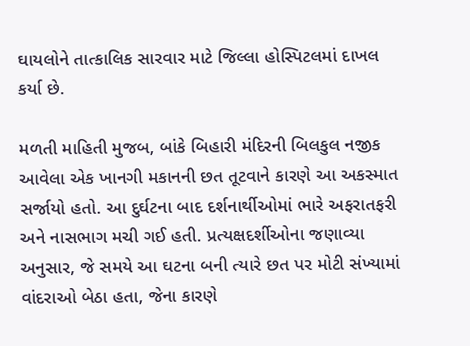ઘાયલોને તાત્કાલિક સારવાર માટે જિલ્લા હોસ્પિટલમાં દાખલ કર્યા છે.

મળતી માહિતી મુજબ, બાંકે બિહારી મંદિરની બિલકુલ નજીક આવેલા એક ખાનગી મકાનની છત તૂટવાને કારણે આ અકસ્માત સર્જાયો હતો. આ દુર્ઘટના બાદ દર્શનાર્થીઓમાં ભારે અફરાતફરી અને નાસભાગ મચી ગઈ હતી. પ્રત્યક્ષદર્શીઓના જણાવ્યા અનુસાર, જે સમયે આ ઘટના બની ત્યારે છત પર મોટી સંખ્યામાં વાંદરાઓ બેઠા હતા, જેના કારણે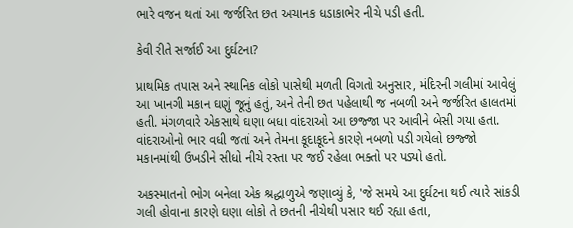ભારે વજન થતાં આ જર્જરિત છત અચાનક ધડાકાભેર નીચે પડી હતી.

કેવી રીતે સર્જાઈ આ દુર્ઘટના?

પ્રાથમિક તપાસ અને સ્થાનિક લોકો પાસેથી મળતી વિગતો અનુસાર, મંદિરની ગલીમાં આવેલું આ ખાનગી મકાન ઘણું જૂનું હતું, અને તેની છત પહેલાથી જ નબળી અને જર્જરિત હાલતમાં હતી. મંગળવારે એકસાથે ઘણા બધા વાંદરાઓ આ છજ્જા પર આવીને બેસી ગયા હતા. વાંદરાઓનો ભાર વધી જતાં અને તેમના કૂદાકૂદને કારણે નબળો પડી ગયેલો છજ્જો મકાનમાંથી ઉખડીને સીધો નીચે રસ્તા પર જઈ રહેલા ભક્તો પર પડ્યો હતો.

અકસ્માતનો ભોગ બનેલા એક શ્રદ્ધાળુએ જણાવ્યું કે, 'જે સમયે આ દુર્ઘટના થઈ ત્યારે સાંકડી ગલી હોવાના કારણે ઘણા લોકો તે છતની નીચેથી પસાર થઈ રહ્યા હતા,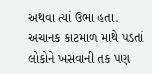અથવા ત્યાં ઉભા હતા. અચાનક કાટમાળ માથે પડતાં લોકોને ખસવાની તક પણ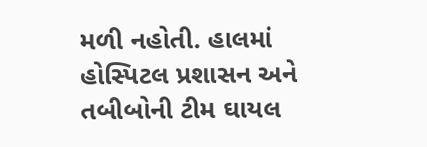મળી નહોતી. હાલમાં હોસ્પિટલ પ્રશાસન અને તબીબોની ટીમ ઘાયલ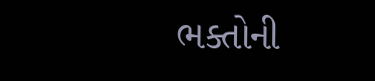ભક્તોની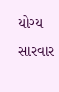યોગ્ય સારવાર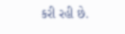કરી રહી છે.